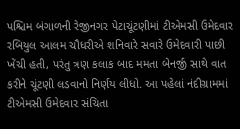પશ્ચિમ બંગાળની રેજીનગર પેટાચૂંટણીમાં ટીએમસી ઉમેદવાર રબિયુલ આલમ ચૌધરીએ શનિવારે સવારે ઉમેદવારી પાછી ખેંચી હતી, પરંતુ ત્રણ કલાક બાદ મમતા બેનર્જી સાથે વાત કરીને ચૂંટણી લડવાનો નિર્ણય લીધો. આ પહેલાં નંદીગ્રામમાં ટીએમસી ઉમેદવાર સંચિતા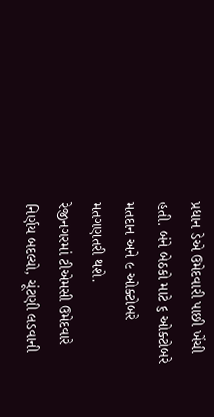પ્રધાન ડેએ ઉમેદવારી પાછી ખેંચી હતી. બંને બેઠકો માટે ૬ ઓક્ટોબરે મતદાન અને ૯ ઓક્ટોબરે મતગણતરી થશે.
રેજીનગરમાં ટીએમસી ઉમેદવારે નિર્ણય બદલ્યો, ચૂંટણી લડવાની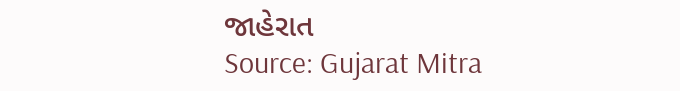જાહેરાત
Source: Gujarat Mitra